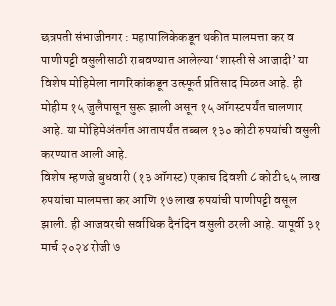छत्रपती संभाजीनगर : महापालिकेकडून थकीत मालमत्ता कर व पाणीपट्टी वसुलीसाठी राबवण्यात आलेल्या ‘शास्ती से आजादी’ या विशेष मोहिमेला नागरिकांकडून उत्स्फूर्त प्रतिसाद मिळत आहे. ही मोहीम १५ जुलैपासून सुरू झाली असून १५ ऑगस्टपर्यंत चालणार आहे. या मोहिमेअंतर्गत आतापर्यंत तब्बल १३० कोटी रुपयांची वसुली करण्यात आली आहे.
विशेष म्हणजे बुधवारी (१३ ऑगस्ट) एकाच दिवशी ८ कोटी ६५ लाख रुपयांचा मालमत्ता कर आणि १७ लाख रुपयांची पाणीपट्टी वसूल झाली. ही आजवरची सर्वाधिक दैनंदिन वसुली ठरली आहे. यापूर्वी ३१ मार्च २०२४ रोजी ७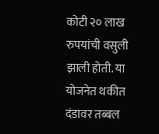कोटी २० लाख रुपयांची वसुली झाली होती. या योजनेत थकीत दंडावर तब्बल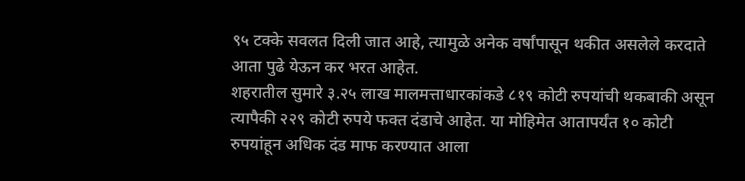९५ टक्के सवलत दिली जात आहे, त्यामुळे अनेक वर्षांपासून थकीत असलेले करदाते आता पुढे येऊन कर भरत आहेत.
शहरातील सुमारे ३.२५ लाख मालमत्ताधारकांकडे ८१९ कोटी रुपयांची थकबाकी असून त्यापैकी २२९ कोटी रुपये फक्त दंडाचे आहेत. या मोहिमेत आतापर्यंत १० कोटी रुपयांहून अधिक दंड माफ करण्यात आला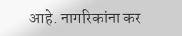आहे. नागरिकांना कर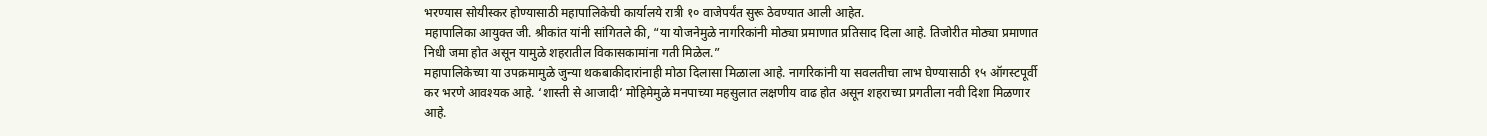भरण्यास सोयीस्कर होण्यासाठी महापालिकेची कार्यालये रात्री १० वाजेपर्यंत सुरू ठेवण्यात आली आहेत.
महापालिका आयुक्त जी. श्रीकांत यांनी सांगितले की, “या योजनेमुळे नागरिकांनी मोठ्या प्रमाणात प्रतिसाद दिला आहे. तिजोरीत मोठ्या प्रमाणात निधी जमा होत असून यामुळे शहरातील विकासकामांना गती मिळेल.”
महापालिकेच्या या उपक्रमामुळे जुन्या थकबाकीदारांनाही मोठा दिलासा मिळाला आहे. नागरिकांनी या सवलतीचा लाभ घेण्यासाठी १५ ऑगस्टपूर्वी कर भरणे आवश्यक आहे. ‘शास्ती से आजादी’ मोहिमेमुळे मनपाच्या महसुलात लक्षणीय वाढ होत असून शहराच्या प्रगतीला नवी दिशा मिळणार आहे.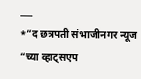___
*”द छत्रपती संभाजीनगर न्यूज “च्या व्हाट्सएप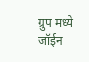ग्रुप मध्ये जॉईन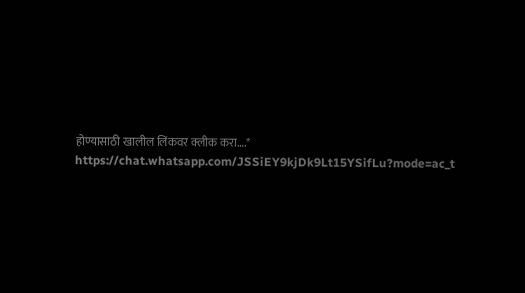होण्यासाठी खालील लिंकवर क्लीक करा….*
https://chat.whatsapp.com/JSSiEY9kjDk9Lt15YSifLu?mode=ac_t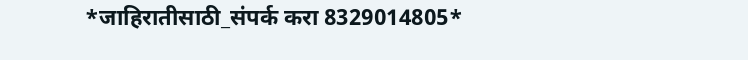*जाहिरातीसाठी_संपर्क करा 8329014805*